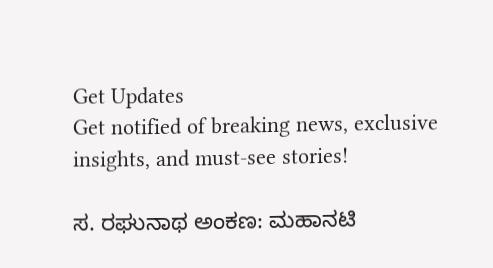Get Updates
Get notified of breaking news, exclusive insights, and must-see stories!

ಸ. ರಘುನಾಥ ಅಂಕಣ: ಮಹಾನಟಿ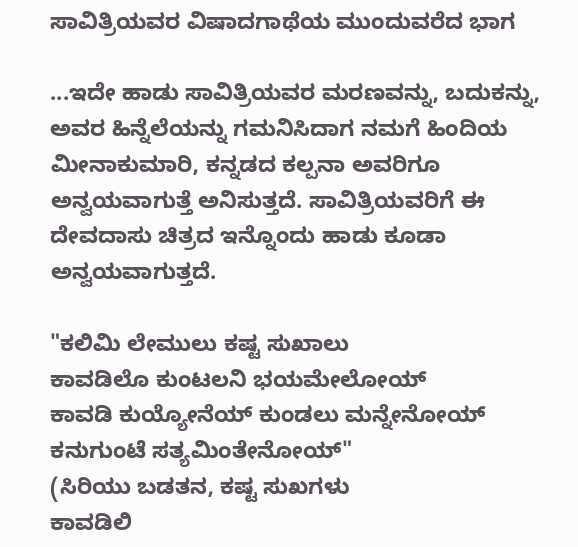ಸಾವಿತ್ರಿಯವರ ವಿಷಾದಗಾಥೆಯ ಮುಂದುವರೆದ ಭಾಗ

...ಇದೇ ಹಾಡು ಸಾವಿತ್ರಿಯವರ ಮರಣವನ್ನು, ಬದುಕನ್ನು, ಅವರ ಹಿನ್ನೆಲೆಯನ್ನು ಗಮನಿಸಿದಾಗ ನಮಗೆ ಹಿಂದಿಯ ಮೀನಾಕುಮಾರಿ, ಕನ್ನಡದ ಕಲ್ಪನಾ ಅವರಿಗೂ ಅನ್ವಯವಾಗುತ್ತೆ ಅನಿಸುತ್ತದೆ. ಸಾವಿತ್ರಿಯವರಿಗೆ ಈ ದೇವದಾಸು ಚಿತ್ರದ ಇನ್ನೊಂದು ಹಾಡು ಕೂಡಾ ಅನ್ವಯವಾಗುತ್ತದೆ.

"ಕಲಿಮಿ ಲೇಮುಲು ಕಷ್ಟ ಸುಖಾಲು
ಕಾವಡಿಲೊ ಕುಂಟಲನಿ ಭಯಮೇಲೋಯ್
ಕಾವಡಿ ಕುಯ್ಯೋನೆಯ್ ಕುಂಡಲು ಮನ್ನೇನೋಯ್
ಕನುಗುಂಟೆ ಸತ್ಯಮಿಂತೇನೋಯ್"
(ಸಿರಿಯು ಬಡತನ, ಕಷ್ಟ ಸುಖಗಳು
ಕಾವಡಿಲಿ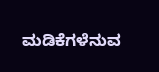ಮಡಿಕೆಗಳೆನುವ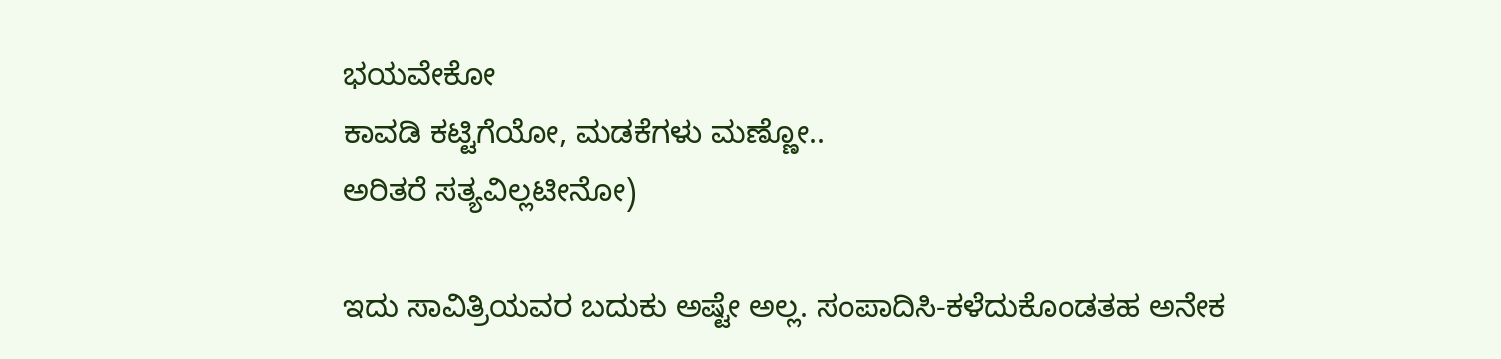ಭಯವೇಕೋ
ಕಾವಡಿ ಕಟ್ಟಿಗೆಯೋ, ಮಡಕೆಗಳು ಮಣ್ಣೋ..
ಅರಿತರೆ ಸತ್ಯವಿಲ್ಲಟೀನೋ)

ಇದು ಸಾವಿತ್ರಿಯವರ ಬದುಕು ಅಷ್ಟೇ ಅಲ್ಲ. ಸಂಪಾದಿಸಿ-ಕಳೆದುಕೊಂಡತಹ ಅನೇಕ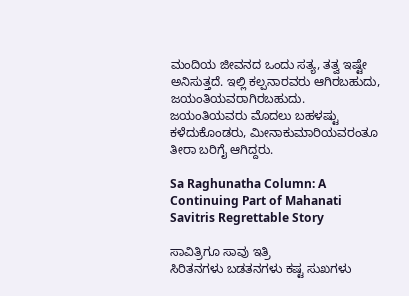ಮಂದಿಯ ಜೀವನದ ಒಂದು ಸತ್ಯ, ತತ್ವ ಇಷ್ಟೇ ಅನಿಸುತ್ತದೆ. ಇಲ್ಲಿ ಕಲ್ಪನಾರವರು ಆಗಿರಬಹುದು, ಜಯಂತಿಯವರಾಗಿರಬಹುದು. ಜಯಂತಿಯವರು ಮೊದಲು ಬಹಳಷ್ಟು ಕಳೆದುಕೊಂಡರು, ಮೀನಾಕುಮಾರಿಯವರಂತೂ ತೀರಾ ಬರಿಗೈ ಆಗಿದ್ದರು.

Sa Raghunatha Column: A Continuing Part of Mahanati Savitris Regrettable Story

ಸಾವಿತ್ರಿಗೂ ಸಾವು ಇತ್ರಿ
ಸಿರಿತನಗಳು ಬಡತನಗಳು ಕಷ್ಟ ಸುಖಗಳು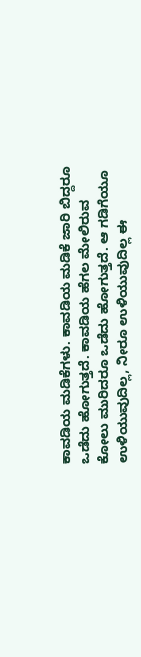ಕಾವಡಿಯ ಮಡಿಕೆಗಳು. ಕಾವಡಿಯ ಮಡಿಕೆ ಜಾರಿ ಬಿದ್ದರೂ ಒಡೆದು ಹೋಗುತ್ತದೆ. ಕಾವಡಿಯ ಹೆಗಲ ಮೇಲಿರುವ ಕೋಲು ಮುರಿದರೂ ಒಡೆದು ಹೋಗುತ್ತದೆ. ಆ ಗಡಿಗೆಯೂ ಉಳಿಯುವುದಿಲ್ಲ, ನೀರೂ ಉಳಿಯುವುದಿಲ್ಲ ಈ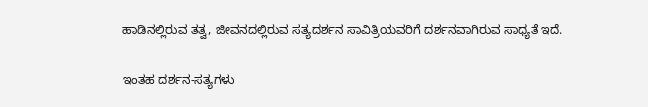ಹಾಡಿನಲ್ಲಿರುವ ತತ್ವ, ಜೀವನದಲ್ಲಿರುವ ಸತ್ಯದರ್ಶನ ಸಾವಿತ್ರಿಯವರಿಗೆ ದರ್ಶನವಾಗಿರುವ ಸಾಧ್ಯತೆ ಇದೆ.

ಇಂತಹ ದರ್ಶನ-ಸತ್ಯಗಳು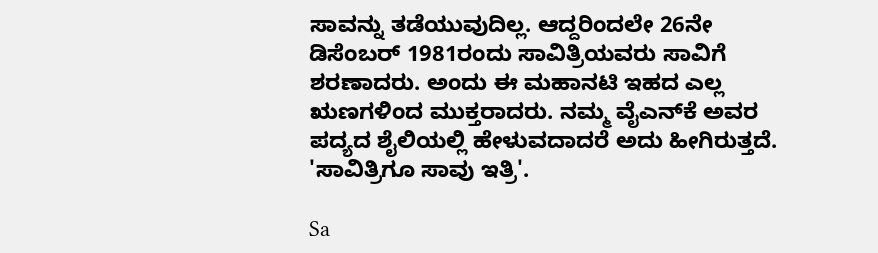ಸಾವನ್ನು ತಡೆಯುವುದಿಲ್ಲ. ಆದ್ದರಿಂದಲೇ 26ನೇ ಡಿಸೆಂಬರ್ 1981ರಂದು ಸಾವಿತ್ರಿಯವರು ಸಾವಿಗೆ ಶರಣಾದರು. ಅಂದು ಈ ಮಹಾನಟಿ ಇಹದ ಎಲ್ಲ ಋಣಗಳಿಂದ ಮುಕ್ತರಾದರು. ನಮ್ಮ ವೈಎನ್‌ಕೆ ಅವರ ಪದ್ಯದ ಶೈಲಿಯಲ್ಲಿ ಹೇಳುವದಾದರೆ ಅದು ಹೀಗಿರುತ್ತದೆ. 'ಸಾವಿತ್ರಿಗೂ ಸಾವು ಇತ್ರಿ'.

Sa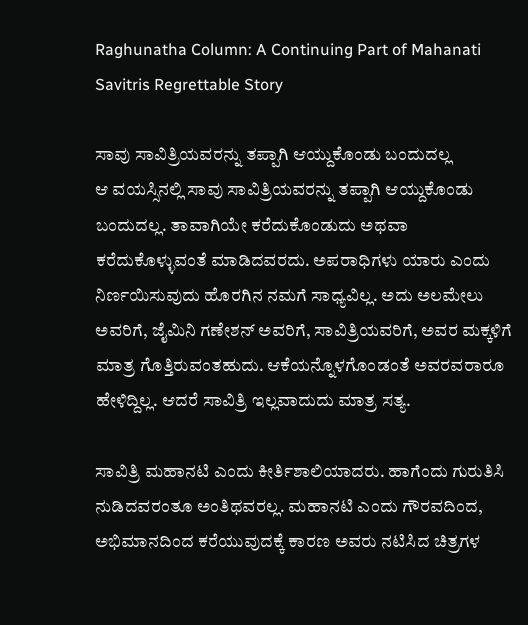Raghunatha Column: A Continuing Part of Mahanati Savitris Regrettable Story

ಸಾವು ಸಾವಿತ್ರಿಯವರನ್ನು ತಪ್ಪಾಗಿ ಆಯ್ದುಕೊಂಡು ಬಂದುದಲ್ಲ
ಆ ವಯಸ್ಸಿನಲ್ಲಿ ಸಾವು ಸಾವಿತ್ರಿಯವರನ್ನು ತಪ್ಪಾಗಿ ಆಯ್ದುಕೊಂಡು ಬಂದುದಲ್ಲ. ತಾವಾಗಿಯೇ ಕರೆದುಕೊಂಡುದು ಅಥವಾ ಕರೆದುಕೊಳ್ಳುವಂತೆ ಮಾಡಿದವರದು. ಅಪರಾಧಿಗಳು ಯಾರು ಎಂದು ನಿರ್ಣಯಿಸುವುದು ಹೊರಗಿನ ನಮಗೆ ಸಾಧ್ಯವಿಲ್ಲ. ಅದು ಅಲಮೇಲು ಅವರಿಗೆ, ಜೈಮಿನಿ ಗಣೇಶನ್ ಅವರಿಗೆ, ಸಾವಿತ್ರಿಯವರಿಗೆ, ಅವರ ಮಕ್ಕಳಿಗೆ ಮಾತ್ರ ಗೊತ್ತಿರುವಂತಹುದು. ಆಕೆಯನ್ನೊಳಗೊಂಡಂತೆ ಅವರವರಾರೂ ಹೇಳಿದ್ದಿಲ್ಲ. ಆದರೆ ಸಾವಿತ್ರಿ ಇಲ್ಲವಾದುದು ಮಾತ್ರ ಸತ್ಯ.

ಸಾವಿತ್ರಿ ಮಹಾನಟಿ ಎಂದು ಕೀರ್ತಿಶಾಲಿಯಾದರು. ಹಾಗೆಂದು ಗುರುತಿಸಿ ನುಡಿದವರಂತೂ ಅಂತಿಥವರಲ್ಲ. ಮಹಾನಟಿ ಎಂದು ಗೌರವದಿಂದ, ಅಭಿಮಾನದಿಂದ ಕರೆಯುವುದಕ್ಕೆ ಕಾರಣ ಅವರು ನಟಿಸಿದ ಚಿತ್ರಗಳ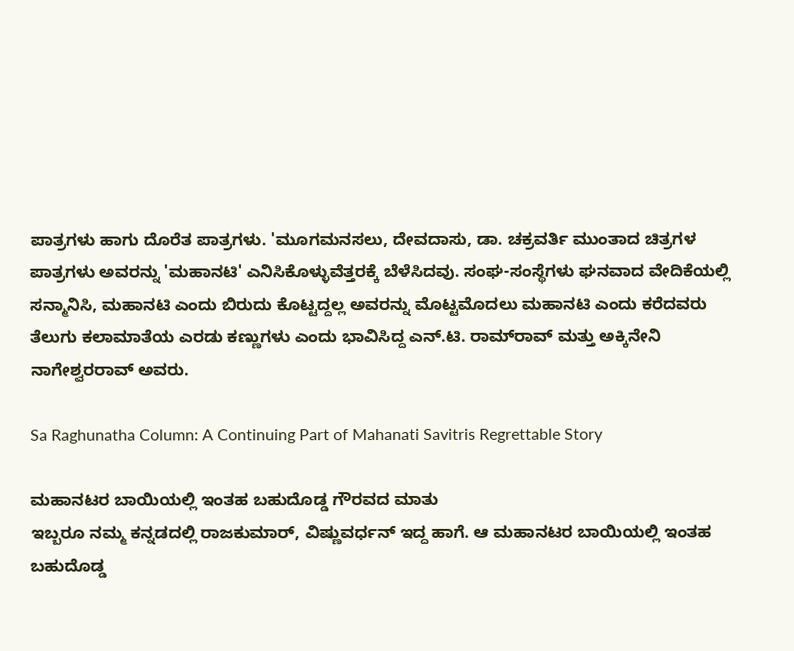ಪಾತ್ರಗಳು ಹಾಗು ದೊರೆತ ಪಾತ್ರಗಳು. 'ಮೂಗಮನಸಲು, ದೇವದಾಸು, ಡಾ. ಚಕ್ರವರ್ತಿ ಮುಂತಾದ ಚಿತ್ರಗಳ ಪಾತ್ರಗಳು ಅವರನ್ನು 'ಮಹಾನಟಿ' ಎನಿಸಿಕೊಳ್ಳುವೆತ್ತರಕ್ಕೆ ಬೆಳೆಸಿದವು. ಸಂಘ-ಸಂಸ್ಥೆಗಳು ಘನವಾದ ವೇದಿಕೆಯಲ್ಲಿ ಸನ್ಮಾನಿಸಿ, ಮಹಾನಟಿ ಎಂದು ಬಿರುದು ಕೊಟ್ಟದ್ದಲ್ಲ ಅವರನ್ನು ಮೊಟ್ಟಮೊದಲು ಮಹಾನಟಿ ಎಂದು ಕರೆದವರು ತೆಲುಗು ಕಲಾಮಾತೆಯ ಎರಡು ಕಣ್ಣುಗಳು ಎಂದು ಭಾವಿಸಿದ್ದ ಎನ್.ಟಿ. ರಾಮ್‌ರಾವ್ ಮತ್ತು ಅಕ್ಕಿನೇನಿ ನಾಗೇಶ್ವರರಾವ್ ಅವರು.

Sa Raghunatha Column: A Continuing Part of Mahanati Savitris Regrettable Story

ಮಹಾನಟರ ಬಾಯಿಯಲ್ಲಿ ಇಂತಹ ಬಹುದೊಡ್ಡ ಗೌರವದ ಮಾತು
ಇಬ್ಬರೂ ನಮ್ಮ ಕನ್ನಡದಲ್ಲಿ ರಾಜಕುಮಾರ್, ವಿಷ್ಣುವರ್ಧನ್ ಇದ್ದ ಹಾಗೆ. ಆ ಮಹಾನಟರ ಬಾಯಿಯಲ್ಲಿ ಇಂತಹ ಬಹುದೊಡ್ಡ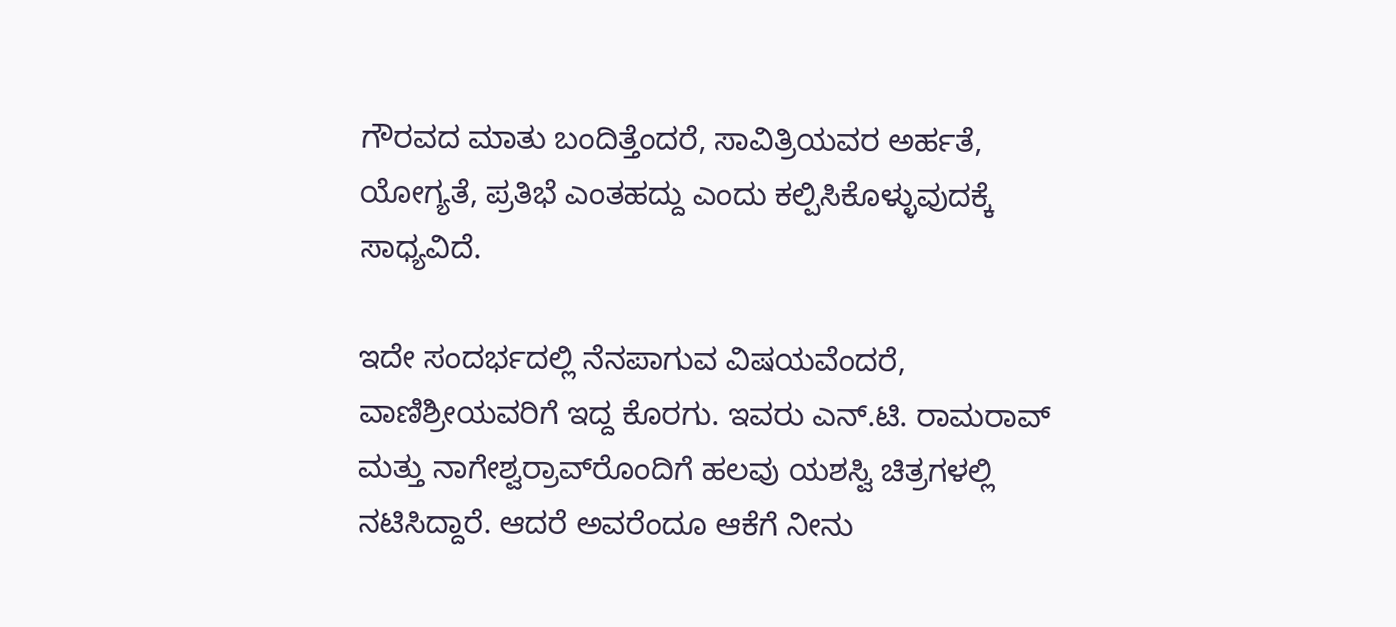ಗೌರವದ ಮಾತು ಬಂದಿತ್ತೆಂದರೆ, ಸಾವಿತ್ರಿಯವರ ಅರ್ಹತೆ, ಯೋಗ್ಯತೆ, ಪ್ರತಿಭೆ ಎಂತಹದ್ದು ಎಂದು ಕಲ್ಪಿಸಿಕೊಳ್ಳುವುದಕ್ಕೆ ಸಾಧ್ಯವಿದೆ.

ಇದೇ ಸಂದರ್ಭದಲ್ಲಿ ನೆನಪಾಗುವ ವಿಷಯವೆಂದರೆ, ವಾಣಿಶ್ರೀಯವರಿಗೆ ಇದ್ದ ಕೊರಗು. ಇವರು ಎನ್.ಟಿ. ರಾಮರಾವ್ ಮತ್ತು ನಾಗೇಶ್ವರ್‍ರಾವ್‌ರೊಂದಿಗೆ ಹಲವು ಯಶಸ್ವಿ ಚಿತ್ರಗಳಲ್ಲಿ ನಟಿಸಿದ್ದಾರೆ. ಆದರೆ ಅವರೆಂದೂ ಆಕೆಗೆ ನೀನು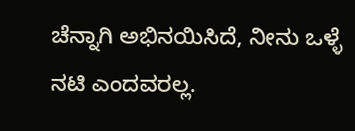ಚೆನ್ನಾಗಿ ಅಭಿನಯಿಸಿದೆ, ನೀನು ಒಳ್ಳೆ ನಟಿ ಎಂದವರಲ್ಲ.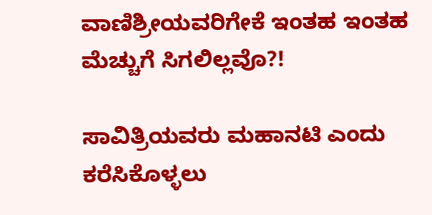ವಾಣಿಶ್ರೀಯವರಿಗೇಕೆ ಇಂತಹ ಇಂತಹ ಮೆಚ್ಚುಗೆ ಸಿಗಲಿಲ್ಲವೊ?!

ಸಾವಿತ್ರಿಯವರು ಮಹಾನಟಿ ಎಂದು ಕರೆಸಿಕೊಳ್ಳಲು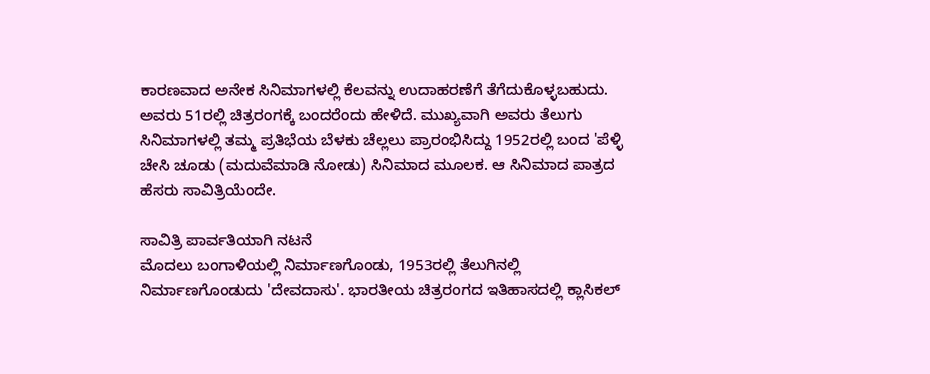ಕಾರಣವಾದ ಅನೇಕ ಸಿನಿಮಾಗಳಲ್ಲಿ ಕೆಲವನ್ನು ಉದಾಹರಣೆಗೆ ತೆಗೆದುಕೊಳ್ಳಬಹುದು. ಅವರು 51ರಲ್ಲಿ ಚಿತ್ರರಂಗಕ್ಕೆ ಬಂದರೆಂದು ಹೇಳಿದೆ. ಮುಖ್ಯವಾಗಿ ಅವರು ತೆಲುಗು ಸಿನಿಮಾಗಳಲ್ಲಿ ತಮ್ಮ ಪ್ರತಿಭೆಯ ಬೆಳಕು ಚೆಲ್ಲಲು ಪ್ರಾರಂಭಿಸಿದ್ದು 1952ರಲ್ಲಿ ಬಂದ 'ಪೆಳ್ಳಿ ಚೇಸಿ ಚೂಡು (ಮದುವೆಮಾಡಿ ನೋಡು) ಸಿನಿಮಾದ ಮೂಲಕ. ಆ ಸಿನಿಮಾದ ಪಾತ್ರದ ಹೆಸರು ಸಾವಿತ್ರಿಯೆಂದೇ.

ಸಾವಿತ್ರಿ ಪಾರ್ವತಿಯಾಗಿ ನಟನೆ
ಮೊದಲು ಬಂಗಾಳಿಯಲ್ಲಿ ನಿರ್ಮಾಣಗೊಂಡು, 1953ರಲ್ಲಿ ತೆಲುಗಿನಲ್ಲಿ ನಿರ್ಮಾಣಗೊಂಡುದು 'ದೇವದಾಸು'. ಭಾರತೀಯ ಚಿತ್ರರಂಗದ ಇತಿಹಾಸದಲ್ಲಿ ಕ್ಲಾಸಿಕಲ್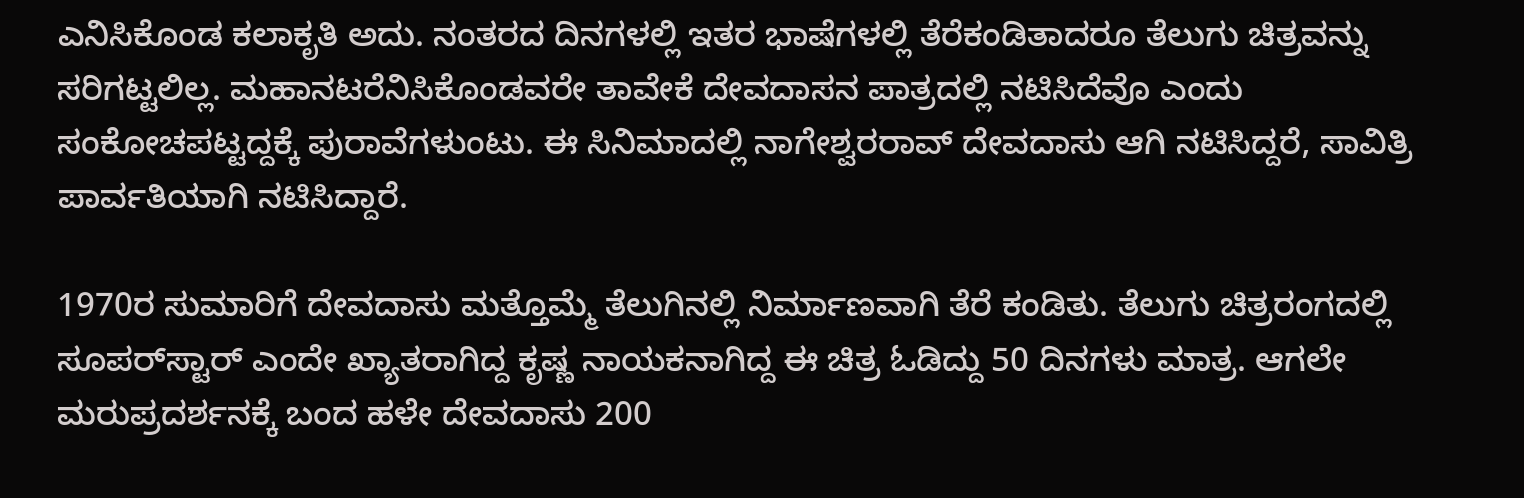ಎನಿಸಿಕೊಂಡ ಕಲಾಕೃತಿ ಅದು. ನಂತರದ ದಿನಗಳಲ್ಲಿ ಇತರ ಭಾಷೆಗಳಲ್ಲಿ ತೆರೆಕಂಡಿತಾದರೂ ತೆಲುಗು ಚಿತ್ರವನ್ನು ಸರಿಗಟ್ಟಲಿಲ್ಲ. ಮಹಾನಟರೆನಿಸಿಕೊಂಡವರೇ ತಾವೇಕೆ ದೇವದಾಸನ ಪಾತ್ರದಲ್ಲಿ ನಟಿಸಿದೆವೊ ಎಂದು ಸಂಕೋಚಪಟ್ಟದ್ದಕ್ಕೆ ಪುರಾವೆಗಳುಂಟು. ಈ ಸಿನಿಮಾದಲ್ಲಿ ನಾಗೇಶ್ವರರಾವ್ ದೇವದಾಸು ಆಗಿ ನಟಿಸಿದ್ದರೆ, ಸಾವಿತ್ರಿ ಪಾರ್ವತಿಯಾಗಿ ನಟಿಸಿದ್ದಾರೆ.

1970ರ ಸುಮಾರಿಗೆ ದೇವದಾಸು ಮತ್ತೊಮ್ಮೆ ತೆಲುಗಿನಲ್ಲಿ ನಿರ್ಮಾಣವಾಗಿ ತೆರೆ ಕಂಡಿತು. ತೆಲುಗು ಚಿತ್ರರಂಗದಲ್ಲಿ ಸೂಪರ್‌ಸ್ಟಾರ್ ಎಂದೇ ಖ್ಯಾತರಾಗಿದ್ದ ಕೃಷ್ಣ ನಾಯಕನಾಗಿದ್ದ ಈ ಚಿತ್ರ ಓಡಿದ್ದು 50 ದಿನಗಳು ಮಾತ್ರ. ಆಗಲೇ ಮರುಪ್ರದರ್ಶನಕ್ಕೆ ಬಂದ ಹಳೇ ದೇವದಾಸು 200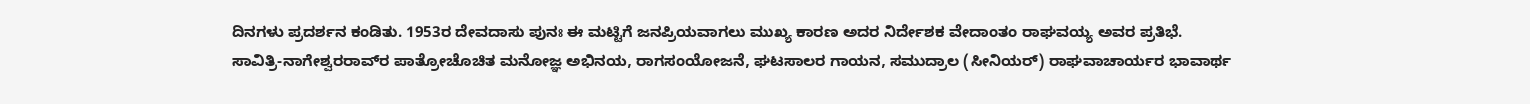ದಿನಗಳು ಪ್ರದರ್ಶನ ಕಂಡಿತು. 1953ರ ದೇವದಾಸು ಪುನಃ ಈ ಮಟ್ಟಿಗೆ ಜನಪ್ರಿಯವಾಗಲು ಮುಖ್ಯ ಕಾರಣ ಅದರ ನಿರ್ದೇಶಕ ವೇದಾಂತಂ ರಾಘವಯ್ಯ ಅವರ ಪ್ರತಿಭೆ. ಸಾವಿತ್ರಿ-ನಾಗೇಶ್ವರರಾವ್‍ರ ಪಾತ್ರೋಚೊಚಿತ ಮನೋಜ್ಞ ಅಭಿನಯ, ರಾಗಸಂಯೋಜನೆ, ಘಟಸಾಲರ ಗಾಯನ, ಸಮುದ್ರಾಲ (ಸೀನಿಯರ್) ರಾಘವಾಚಾರ್ಯರ ಭಾವಾರ್ಥ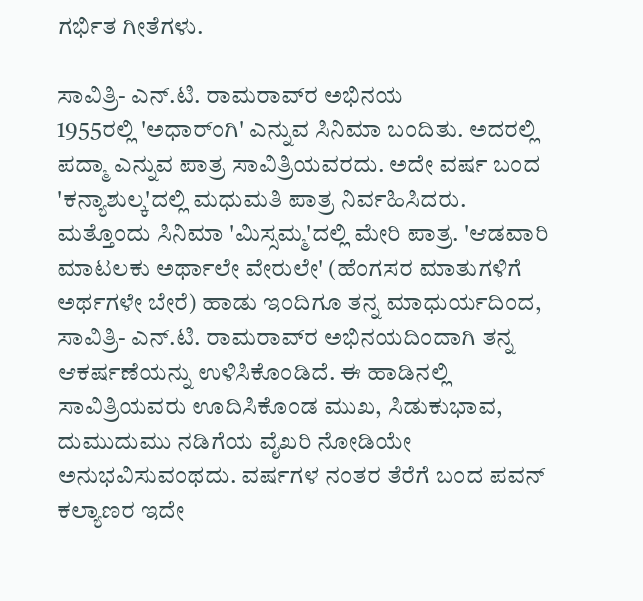ಗರ್ಭಿತ ಗೀತೆಗಳು.

ಸಾವಿತ್ರಿ- ಎನ್.ಟಿ. ರಾಮರಾವ್‌ರ ಅಭಿನಯ
1955ರಲ್ಲಿ 'ಅಧಾರ್ಂಗಿ' ಎನ್ನುವ ಸಿನಿಮಾ ಬಂದಿತು. ಅದರಲ್ಲಿ ಪದ್ಮಾ ಎನ್ನುವ ಪಾತ್ರ ಸಾವಿತ್ರಿಯವರದು. ಅದೇ ವರ್ಷ ಬಂದ 'ಕನ್ಯಾಶುಲ್ಕ'ದಲ್ಲಿ ಮಧುಮತಿ ಪಾತ್ರ ನಿರ್ವಹಿಸಿದರು. ಮತ್ತೊಂದು ಸಿನಿಮಾ 'ಮಿಸ್ಸಮ್ಮ'ದಲ್ಲಿ ಮೇರಿ ಪಾತ್ರ. 'ಆಡವಾರಿ ಮಾಟಲಕು ಅರ್ಥಾಲೇ ವೇರುಲೇ' (ಹೆಂಗಸರ ಮಾತುಗಳಿಗೆ ಅರ್ಥಗಳೇ ಬೇರೆ) ಹಾಡು ಇಂದಿಗೂ ತನ್ನ ಮಾಧುರ್ಯದಿಂದ, ಸಾವಿತ್ರಿ- ಎನ್.ಟಿ. ರಾಮರಾವ್‌ರ ಅಭಿನಯದಿಂದಾಗಿ ತನ್ನ ಆಕರ್ಷಣೆಯನ್ನು ಉಳಿಸಿಕೊಂಡಿದೆ. ಈ ಹಾಡಿನಲ್ಲಿ ಸಾವಿತ್ರಿಯವರು ಊದಿಸಿಕೊಂಡ ಮುಖ, ಸಿಡುಕುಭಾವ, ದುಮುದುಮು ನಡಿಗೆಯ ವೈಖರಿ ನೋಡಿಯೇ ಅನುಭವಿಸುವಂಥದು. ವರ್ಷಗಳ ನಂತರ ತೆರೆಗೆ ಬಂದ ಪವನ್ ಕಲ್ಯಾಣರ ಇದೇ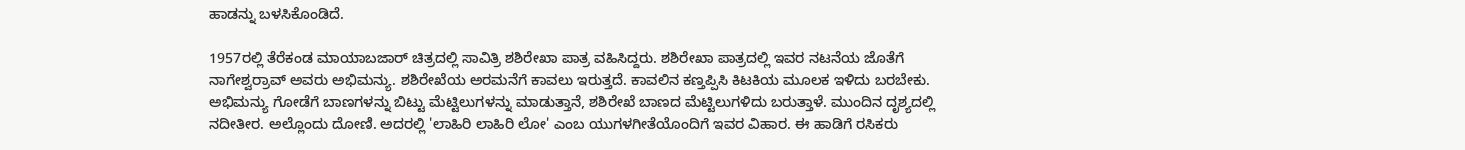ಹಾಡನ್ನು ಬಳಸಿಕೊಂಡಿದೆ.

1957ರಲ್ಲಿ ತೆರೆಕಂಡ ಮಾಯಾಬಜಾರ್ ಚಿತ್ರದಲ್ಲಿ ಸಾವಿತ್ರಿ ಶಶಿರೇಖಾ ಪಾತ್ರ ವಹಿಸಿದ್ದರು. ಶಶಿರೇಖಾ ಪಾತ್ರದಲ್ಲಿ ಇವರ ನಟನೆಯ ಜೊತೆಗೆ ನಾಗೇಶ್ವರ್‍ರಾವ್ ಅವರು ಅಭಿಮನ್ಯು. ಶಶಿರೇಖೆಯ ಅರಮನೆಗೆ ಕಾವಲು ಇರುತ್ತದೆ. ಕಾವಲಿನ ಕಣ್ತಪ್ಪಿಸಿ ಕಿಟಕಿಯ ಮೂಲಕ ಇಳಿದು ಬರಬೇಕು. ಅಭಿಮನ್ಯು ಗೋಡೆಗೆ ಬಾಣಗಳನ್ನು ಬಿಟ್ಟು ಮೆಟ್ಟಿಲುಗಳನ್ನು ಮಾಡುತ್ತಾನೆ, ಶಶಿರೇಖೆ ಬಾಣದ ಮೆಟ್ಟಿಲುಗಳಿದು ಬರುತ್ತಾಳೆ. ಮುಂದಿನ ದೃಶ್ಯದಲ್ಲಿ ನದೀತೀರ. ಅಲ್ಲೊಂದು ದೋಣಿ. ಅದರಲ್ಲಿ 'ಲಾಹಿರಿ ಲಾಹಿರಿ ಲೋ' ಎಂಬ ಯುಗಳಗೀತೆಯೊಂದಿಗೆ ಇವರ ವಿಹಾರ. ಈ ಹಾಡಿಗೆ ರಸಿಕರು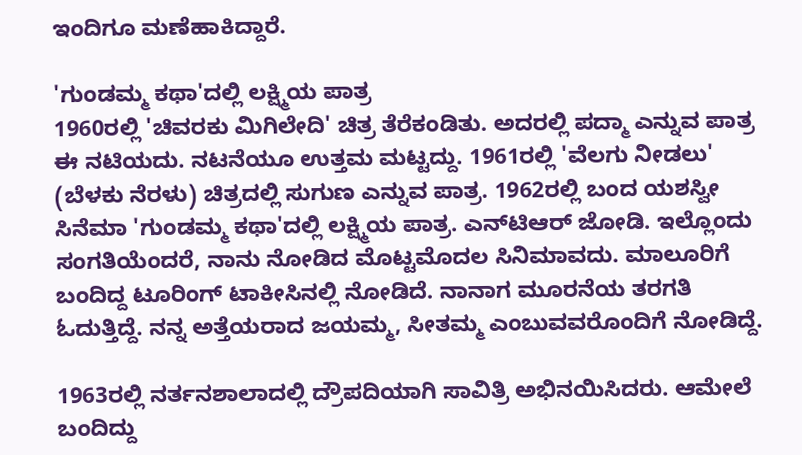ಇಂದಿಗೂ ಮಣೆಹಾಕಿದ್ದಾರೆ.

'ಗುಂಡಮ್ಮ ಕಥಾ'ದಲ್ಲಿ ಲಕ್ಷ್ಮಿಯ ಪಾತ್ರ
1960ರಲ್ಲಿ 'ಚಿವರಕು ಮಿಗಿಲೇದಿ' ಚಿತ್ರ ತೆರೆಕಂಡಿತು. ಅದರಲ್ಲಿ ಪದ್ಮಾ ಎನ್ನುವ ಪಾತ್ರ ಈ ನಟಿಯದು. ನಟನೆಯೂ ಉತ್ತಮ ಮಟ್ಟದ್ದು. 1961ರಲ್ಲಿ 'ವೆಲಗು ನೀಡಲು' (ಬೆಳಕು ನೆರಳು) ಚಿತ್ರದಲ್ಲಿ ಸುಗುಣ ಎನ್ನುವ ಪಾತ್ರ. 1962ರಲ್ಲಿ ಬಂದ ಯಶಸ್ವೀ ಸಿನೆಮಾ 'ಗುಂಡಮ್ಮ ಕಥಾ'ದಲ್ಲಿ ಲಕ್ಷ್ಮಿಯ ಪಾತ್ರ. ಎನ್‌ಟಿಆರ್ ಜೋಡಿ. ಇಲ್ಲೊಂದು ಸಂಗತಿಯೆಂದರೆ, ನಾನು ನೋಡಿದ ಮೊಟ್ಟಮೊದಲ ಸಿನಿಮಾವದು. ಮಾಲೂರಿಗೆ ಬಂದಿದ್ದ ಟೂರಿಂಗ್ ಟಾಕೀಸಿನಲ್ಲಿ ನೋಡಿದೆ. ನಾನಾಗ ಮೂರನೆಯ ತರಗತಿ ಓದುತ್ತಿದ್ದೆ. ನನ್ನ ಅತ್ತೆಯರಾದ ಜಯಮ್ಮ, ಸೀತಮ್ಮ ಎಂಬುವವರೊಂದಿಗೆ ನೋಡಿದ್ದೆ.

1963ರಲ್ಲಿ ನರ್ತನಶಾಲಾದಲ್ಲಿ ದ್ರೌಪದಿಯಾಗಿ ಸಾವಿತ್ರಿ ಅಭಿನಯಿಸಿದರು. ಆಮೇಲೆ ಬಂದಿದ್ದು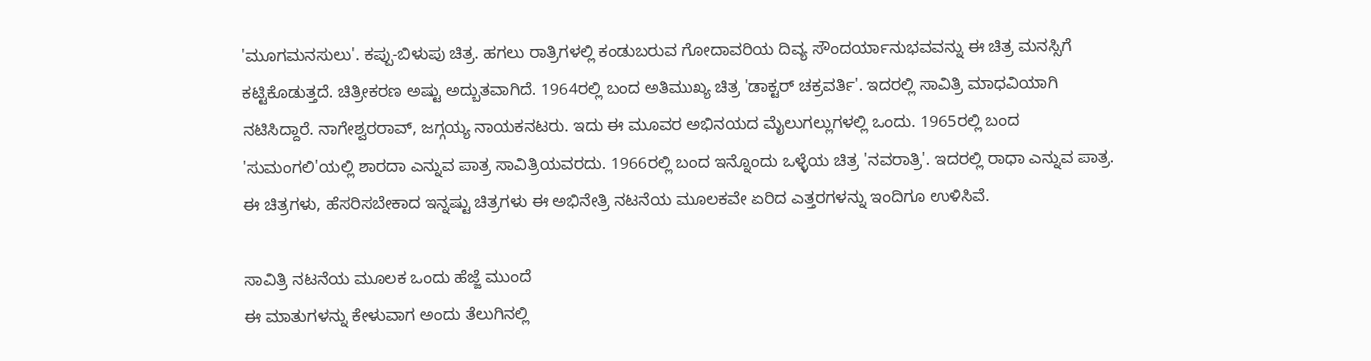'ಮೂಗಮನಸುಲು'. ಕಪ್ಪು-ಬಿಳುಪು ಚಿತ್ರ. ಹಗಲು ರಾತ್ರಿಗಳಲ್ಲಿ ಕಂಡುಬರುವ ಗೋದಾವರಿಯ ದಿವ್ಯ ಸೌಂದರ್ಯಾನುಭವವನ್ನು ಈ ಚಿತ್ರ ಮನಸ್ಸಿಗೆ ಕಟ್ಟಿಕೊಡುತ್ತದೆ. ಚಿತ್ರೀಕರಣ ಅಷ್ಟು ಅದ್ಬುತವಾಗಿದೆ. 1964ರಲ್ಲಿ ಬಂದ ಅತಿಮುಖ್ಯ ಚಿತ್ರ 'ಡಾಕ್ಟರ್ ಚಕ್ರವರ್ತಿ'. ಇದರಲ್ಲಿ ಸಾವಿತ್ರಿ ಮಾಧವಿಯಾಗಿ ನಟಿಸಿದ್ದಾರೆ. ನಾಗೇಶ್ವರರಾವ್, ಜಗ್ಗಯ್ಯ ನಾಯಕನಟರು. ಇದು ಈ ಮೂವರ ಅಭಿನಯದ ಮೈಲುಗಲ್ಲುಗಳಲ್ಲಿ ಒಂದು. 1965ರಲ್ಲಿ ಬಂದ 'ಸುಮಂಗಲಿ'ಯಲ್ಲಿ ಶಾರದಾ ಎನ್ನುವ ಪಾತ್ರ ಸಾವಿತ್ರಿಯವರದು. 1966ರಲ್ಲಿ ಬಂದ ಇನ್ನೊಂದು ಒಳ್ಳೆಯ ಚಿತ್ರ 'ನವರಾತ್ರಿ'. ಇದರಲ್ಲಿ ರಾಧಾ ಎನ್ನುವ ಪಾತ್ರ. ಈ ಚಿತ್ರಗಳು, ಹೆಸರಿಸಬೇಕಾದ ಇನ್ನಷ್ಟು ಚಿತ್ರಗಳು ಈ ಅಭಿನೇತ್ರಿ ನಟನೆಯ ಮೂಲಕವೇ ಏರಿದ ಎತ್ತರಗಳನ್ನು ಇಂದಿಗೂ ಉಳಿಸಿವೆ.

ಸಾವಿತ್ರಿ ನಟನೆಯ ಮೂಲಕ ಒಂದು ಹೆಜ್ಜೆ ಮುಂದೆ
ಈ ಮಾತುಗಳನ್ನು ಕೇಳುವಾಗ ಅಂದು ತೆಲುಗಿನಲ್ಲಿ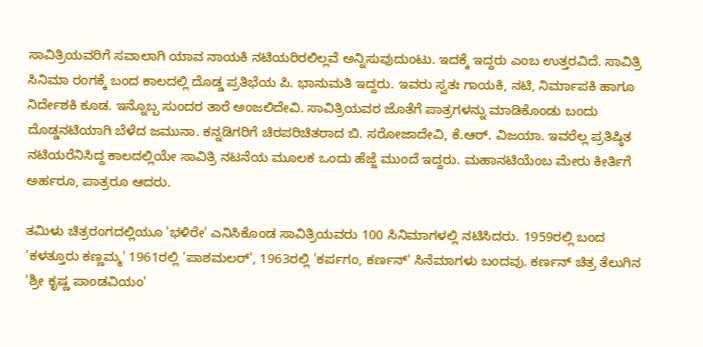ಸಾವಿತ್ರಿಯವರಿಗೆ ಸವಾಲಾಗಿ ಯಾವ ನಾಯಕಿ ನಟಿಯರಿರಲಿಲ್ಲವೆ ಅನ್ನಿಸುವುದುಂಟು. ಇದಕ್ಕೆ ಇದ್ದರು ಎಂಬ ಉತ್ತರವಿದೆ. ಸಾವಿತ್ರಿ ಸಿನಿಮಾ ರಂಗಕ್ಕೆ ಬಂದ ಕಾಲದಲ್ಲಿ ದೊಡ್ಡ ಪ್ರತಿಭೆಯ ಪಿ. ಭಾನುಮತಿ ಇದ್ದರು. ಇವರು ಸ್ವತಃ ಗಾಯಕಿ, ನಟಿ, ನಿರ್ಮಾಪಕಿ ಹಾಗೂ ನಿರ್ದೇಶಕಿ ಕೂಡ. ಇನ್ನೊಬ್ಬ ಸುಂದರ ತಾರೆ ಅಂಜಲಿದೇವಿ. ಸಾವಿತ್ರಿಯವರ ಜೊತೆಗೆ ಪಾತ್ರಗಳನ್ನು ಮಾಡಿಕೊಂಡು ಬಂದು ದೊಡ್ಡನಟಿಯಾಗಿ ಬೆಳೆದ ಜಮುನಾ. ಕನ್ನಡಿಗರಿಗೆ ಚಿರಪರಿಚಿತರಾದ ಬಿ. ಸರೋಜಾದೇವಿ, ಕೆ.ಆರ್. ವಿಜಯಾ. ಇವರೆಲ್ಲ ಪ್ರತಿಷ್ಠಿತ ನಟಿಯರೆನಿಸಿದ್ದ ಕಾಲದಲ್ಲಿಯೇ ಸಾವಿತ್ರಿ ನಟನೆಯ ಮೂಲಕ ಒಂದು ಹೆಜ್ಜೆ ಮುಂದೆ ಇದ್ದರು. ಮಹಾನಟಿಯೆಂಬ ಮೇರು ಕೀರ್ತಿಗೆ ಅರ್ಹರೂ, ಪಾತ್ರರೂ ಆದರು.

ತಮಿಳು ಚಿತ್ರರಂಗದಲ್ಲಿಯೂ 'ಭಳಿರೇ' ಎನಿಸಿಕೊಂಡ ಸಾವಿತ್ರಿಯವರು 100 ಸಿನಿಮಾಗಳಲ್ಲಿ ನಟಿಸಿದರು. 1959ರಲ್ಲಿ ಬಂದ 'ಕಳತ್ತೂರು ಕಣ್ಣಮ್ಮ' 1961ರಲ್ಲಿ 'ಪಾಶಮಲರ್', 1963ರಲ್ಲಿ 'ಕರ್ಪಗಂ, ಕರ್ಣನ್' ಸಿನೆಮಾಗಳು ಬಂದವು. ಕರ್ಣನ್ ಚಿತ್ರ ತೆಲುಗಿನ 'ಶ್ರೀ ಕೃಷ್ಣ ಪಾಂಡವಿಯಂ'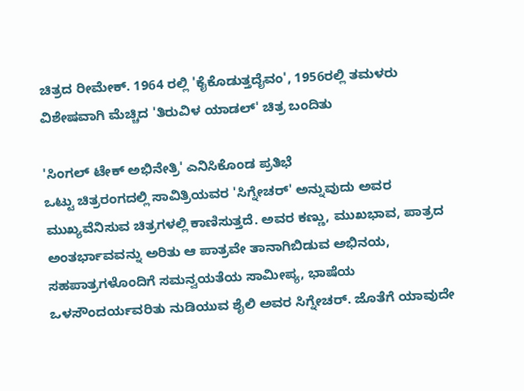ಚಿತ್ರದ ರೀಮೇಕ್. 1964 ರಲ್ಲಿ 'ಕೈಕೊಡುತ್ತದೈವಂ', 1956ರಲ್ಲಿ ತಮಳರು ವಿಶೇಷವಾಗಿ ಮೆಚ್ಚಿದ 'ತಿರುವಿಳ ಯಾಡಲ್' ಚಿತ್ರ ಬಂದಿತು

'ಸಿಂಗಲ್ ಟೇಕ್ ಅಭಿನೇತ್ರಿ' ಎನಿಸಿಕೊಂಡ ಪ್ರತಿಭೆ
ಒಟ್ಟು ಚಿತ್ರರಂಗದಲ್ಲಿ ಸಾವಿತ್ರಿಯವರ 'ಸಿಗ್ನೇಚರ್' ಅನ್ನುವುದು ಅವರ ಮುಖ್ಯವೆನಿಸುವ ಚಿತ್ರಗಳಲ್ಲಿ ಕಾಣಿಸುತ್ತದೆ. ಅವರ ಕಣ್ಣು, ಮುಖಭಾವ, ಪಾತ್ರದ ಅಂತರ್ಭಾವವನ್ನು ಅರಿತು ಆ ಪಾತ್ರವೇ ತಾನಾಗಿಬಿಡುವ ಅಭಿನಯ, ಸಹಪಾತ್ರಗಳೊಂದಿಗೆ ಸಮನ್ವಯತೆಯ ಸಾಮೀಪ್ಯ, ಭಾಷೆಯ ಒಳಸೌಂದರ್ಯವರಿತು ನುಡಿಯುವ ಶೈಲಿ ಅವರ ಸಿಗ್ನೇಚರ್. ಜೊತೆಗೆ ಯಾವುದೇ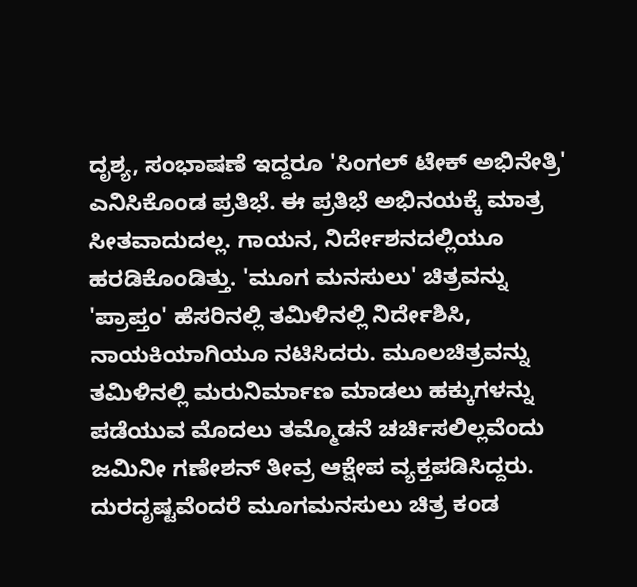ದೃಶ್ಯ, ಸಂಭಾಷಣೆ ಇದ್ದರೂ 'ಸಿಂಗಲ್ ಟೇಕ್ ಅಭಿನೇತ್ರಿ' ಎನಿಸಿಕೊಂಡ ಪ್ರತಿಭೆ. ಈ ಪ್ರತಿಭೆ ಅಭಿನಯಕ್ಕೆ ಮಾತ್ರ ಸೀತವಾದುದಲ್ಲ. ಗಾಯನ, ನಿರ್ದೇಶನದಲ್ಲಿಯೂ ಹರಡಿಕೊಂಡಿತ್ತು. 'ಮೂಗ ಮನಸುಲು' ಚಿತ್ರವನ್ನು 'ಪ್ರಾಪ್ತಂ' ಹೆಸರಿನಲ್ಲಿ ತಮಿಳಿನಲ್ಲಿ ನಿರ್ದೇಶಿಸಿ, ನಾಯಕಿಯಾಗಿಯೂ ನಟಿಸಿದರು. ಮೂಲಚಿತ್ರವನ್ನು ತಮಿಳಿನಲ್ಲಿ ಮರುನಿರ್ಮಾಣ ಮಾಡಲು ಹಕ್ಕುಗಳನ್ನು ಪಡೆಯುವ ಮೊದಲು ತಮ್ಮೊಡನೆ ಚರ್ಚಿಸಲಿಲ್ಲವೆಂದು ಜಮಿನೀ ಗಣೇಶನ್ ತೀವ್ರ ಆಕ್ಷೇಪ ವ್ಯಕ್ತಪಡಿಸಿದ್ದರು. ದುರದೃಷ್ಟವೆಂದರೆ ಮೂಗಮನಸುಲು ಚಿತ್ರ ಕಂಡ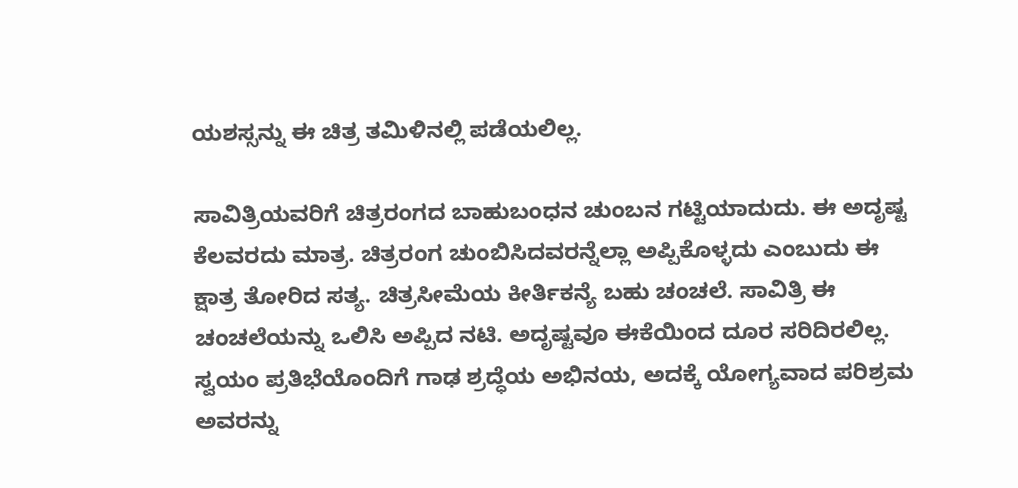ಯಶಸ್ಸನ್ನು ಈ ಚಿತ್ರ ತಮಿಳಿನಲ್ಲಿ ಪಡೆಯಲಿಲ್ಲ.

ಸಾವಿತ್ರಿಯವರಿಗೆ ಚಿತ್ರರಂಗದ ಬಾಹುಬಂಧನ ಚುಂಬನ ಗಟ್ಟಿಯಾದುದು. ಈ ಅದೃಷ್ಟ ಕೆಲವರದು ಮಾತ್ರ. ಚಿತ್ರರಂಗ ಚುಂಬಿಸಿದವರನ್ನೆಲ್ಲಾ ಅಪ್ಪಿಕೊಳ್ಳದು ಎಂಬುದು ಈ ಕ್ಷಾತ್ರ ತೋರಿದ ಸತ್ಯ. ಚಿತ್ರಸೀಮೆಯ ಕೀರ್ತಿಕನ್ಯೆ ಬಹು ಚಂಚಲೆ. ಸಾವಿತ್ರಿ ಈ ಚಂಚಲೆಯನ್ನು ಒಲಿಸಿ ಅಪ್ಪಿದ ನಟಿ. ಅದೃಷ್ಟವೂ ಈಕೆಯಿಂದ ದೂರ ಸರಿದಿರಲಿಲ್ಲ. ಸ್ವಯಂ ಪ್ರತಿಭೆಯೊಂದಿಗೆ ಗಾಢ ಶ್ರದ್ಧೆಯ ಅಭಿನಯ, ಅದಕ್ಕೆ ಯೋಗ್ಯವಾದ ಪರಿಶ್ರಮ ಅವರನ್ನು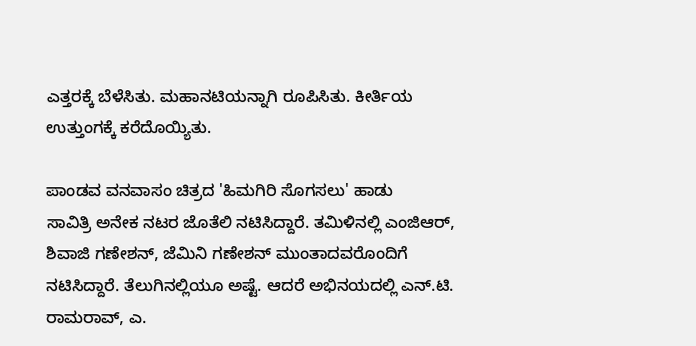ಎತ್ತರಕ್ಕೆ ಬೆಳೆಸಿತು. ಮಹಾನಟಿಯನ್ನಾಗಿ ರೂಪಿಸಿತು. ಕೀರ್ತಿಯ ಉತ್ತುಂಗಕ್ಕೆ ಕರೆದೊಯ್ಯಿತು.

ಪಾಂಡವ ವನವಾಸಂ ಚಿತ್ರದ 'ಹಿಮಗಿರಿ ಸೊಗಸಲು' ಹಾಡು
ಸಾವಿತ್ರಿ ಅನೇಕ ನಟರ ಜೊತೆಲಿ ನಟಿಸಿದ್ದಾರೆ. ತಮಿಳಿನಲ್ಲಿ ಎಂಜಿಆರ್, ಶಿವಾಜಿ ಗಣೇಶನ್, ಜೆಮಿನಿ ಗಣೇಶನ್ ಮುಂತಾದವರೊಂದಿಗೆ ನಟಿಸಿದ್ದಾರೆ. ತೆಲುಗಿನಲ್ಲಿಯೂ ಅಷ್ಟೆ. ಆದರೆ ಅಭಿನಯದಲ್ಲಿ ಎನ್.ಟಿ. ರಾಮರಾವ್, ಎ.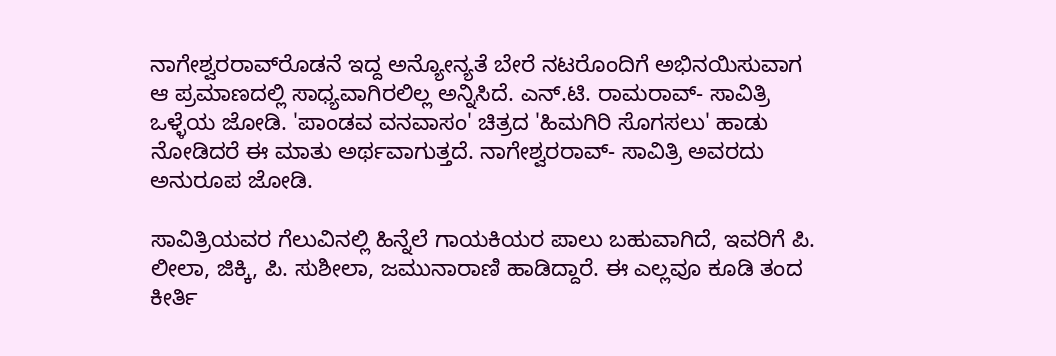ನಾಗೇಶ್ವರರಾವ್‍ರೊಡನೆ ಇದ್ದ ಅನ್ಯೋನ್ಯತೆ ಬೇರೆ ನಟರೊಂದಿಗೆ ಅಭಿನಯಿಸುವಾಗ ಆ ಪ್ರಮಾಣದಲ್ಲಿ ಸಾಧ್ಯವಾಗಿರಲಿಲ್ಲ ಅನ್ನಿಸಿದೆ. ಎನ್.ಟಿ. ರಾಮರಾವ್- ಸಾವಿತ್ರಿ ಒಳ್ಳೆಯ ಜೋಡಿ. 'ಪಾಂಡವ ವನವಾಸಂ' ಚಿತ್ರದ 'ಹಿಮಗಿರಿ ಸೊಗಸಲು' ಹಾಡು ನೋಡಿದರೆ ಈ ಮಾತು ಅರ್ಥವಾಗುತ್ತದೆ. ನಾಗೇಶ್ವರರಾವ್- ಸಾವಿತ್ರಿ ಅವರದು ಅನುರೂಪ ಜೋಡಿ.

ಸಾವಿತ್ರಿಯವರ ಗೆಲುವಿನಲ್ಲಿ ಹಿನ್ನೆಲೆ ಗಾಯಕಿಯರ ಪಾಲು ಬಹುವಾಗಿದೆ, ಇವರಿಗೆ ಪಿ. ಲೀಲಾ, ಜಿಕ್ಕಿ, ಪಿ. ಸುಶೀಲಾ, ಜಮುನಾರಾಣಿ ಹಾಡಿದ್ದಾರೆ. ಈ ಎಲ್ಲವೂ ಕೂಡಿ ತಂದ ಕೀರ್ತಿ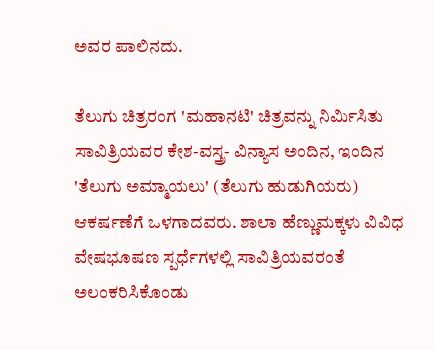ಅವರ ಪಾಲಿನದು.

ತೆಲುಗು ಚಿತ್ರರಂಗ 'ಮಹಾನಟಿ' ಚಿತ್ರವನ್ನು ನಿರ್ಮಿಸಿತು
ಸಾವಿತ್ರಿಯವರ ಕೇಶ-ವಸ್ತ್ರ- ವಿನ್ಯಾಸ ಅಂದಿನ, ಇಂದಿನ 'ತೆಲುಗು ಅಮ್ಮಾಯಲು' (ತೆಲುಗು ಹುಡುಗಿಯರು) ಆಕರ್ಷಣೆಗೆ ಒಳಗಾದವರು. ಶಾಲಾ ಹೆಣ್ಣುಮಕ್ಕಳು ವಿವಿಧ ವೇಷಭೂಷಣ ಸ್ಪರ್ಧೆಗಳಲ್ಲಿ ಸಾವಿತ್ರಿಯವರಂತೆ ಅಲಂಕರಿಸಿಕೊಂಡು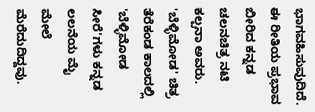ಭಾಗವಹಿಸುವುದಿದೆ. ಈ ರೀತಿಯ ಪ್ರಭಾವ ಬೀರಿದ ಕನ್ನಡ ಚಲನಚಿತ್ರ ನಟಿ ಕಲ್ಪನಾ ಅವರು. 'ಬೆಳ್ಳಿಮೋಡ' ಚಿತ್ರ ತೆರೆಕಂಡ ಕಾಲದಲ್ಲಿ 'ಬೆಳ್ಳಿಮೋಡ ಸೀರೆ'ಗಳು ಕನ್ನಡ ಲಲನೆಯ ಮೈ ಮೇಲೆ ಮೆರೆದುದಿದ್ದವು.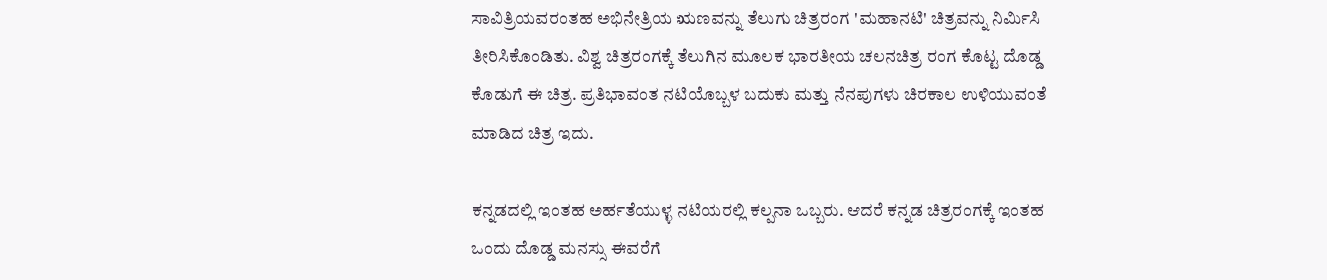ಸಾವಿತ್ರಿಯವರಂತಹ ಅಭಿನೇತ್ರಿಯ ಋಣವನ್ನು ತೆಲುಗು ಚಿತ್ರರಂಗ 'ಮಹಾನಟಿ' ಚಿತ್ರವನ್ನು ನಿರ್ಮಿಸಿ ತೀರಿಸಿಕೊಂಡಿತು. ವಿಶ್ವ ಚಿತ್ರರಂಗಕ್ಕೆ ತೆಲುಗಿನ ಮೂಲಕ ಭಾರತೀಯ ಚಲನಚಿತ್ರ ರಂಗ ಕೊಟ್ಟ ದೊಡ್ಡ ಕೊಡುಗೆ ಈ ಚಿತ್ರ. ಪ್ರತಿಭಾವಂತ ನಟಿಯೊಬ್ಬಳ ಬದುಕು ಮತ್ತು ನೆನಪುಗಳು ಚಿರಕಾಲ ಉಳಿಯುವಂತೆ ಮಾಡಿದ ಚಿತ್ರ ಇದು.

ಕನ್ನಡದಲ್ಲಿ ಇಂತಹ ಅರ್ಹತೆಯುಳ್ಳ ನಟಿಯರಲ್ಲಿ ಕಲ್ಪನಾ ಒಬ್ಬರು. ಆದರೆ ಕನ್ನಡ ಚಿತ್ರರಂಗಕ್ಕೆ ಇಂತಹ ಒಂದು ದೊಡ್ಡ ಮನಸ್ಸು ಈವರೆಗೆ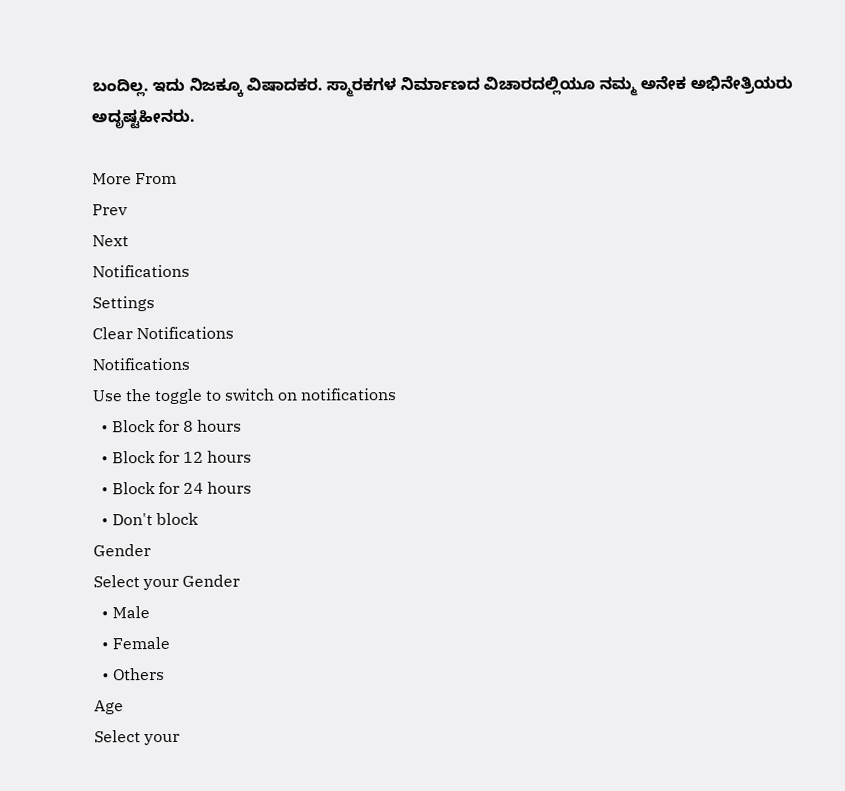ಬಂದಿಲ್ಲ. ಇದು ನಿಜಕ್ಕೂ ವಿಷಾದಕರ. ಸ್ಮಾರಕಗಳ ನಿರ್ಮಾಣದ ವಿಚಾರದಲ್ಲಿಯೂ ನಮ್ಮ ಅನೇಕ ಅಭಿನೇತ್ರಿಯರು ಅದೃಷ್ಟಹೀನರು.

More From
Prev
Next
Notifications
Settings
Clear Notifications
Notifications
Use the toggle to switch on notifications
  • Block for 8 hours
  • Block for 12 hours
  • Block for 24 hours
  • Don't block
Gender
Select your Gender
  • Male
  • Female
  • Others
Age
Select your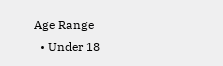Age Range
  • Under 18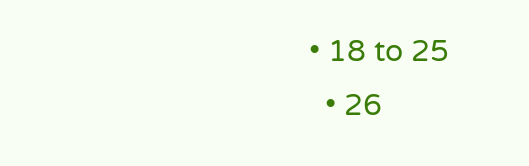• 18 to 25
  • 26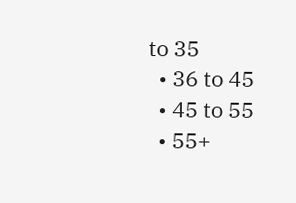to 35
  • 36 to 45
  • 45 to 55
  • 55+